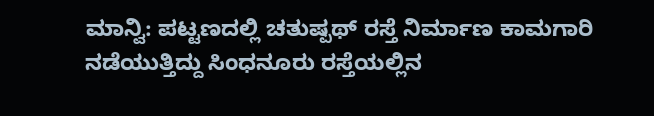ಮಾನ್ವಿ: ಪಟ್ಟಣದಲ್ಲಿ ಚತುಷ್ಪಥ್ ರಸ್ತೆ ನಿರ್ಮಾಣ ಕಾಮಗಾರಿ ನಡೆಯುತ್ತಿದ್ದು ಸಿಂಧನೂರು ರಸ್ತೆಯಲ್ಲಿನ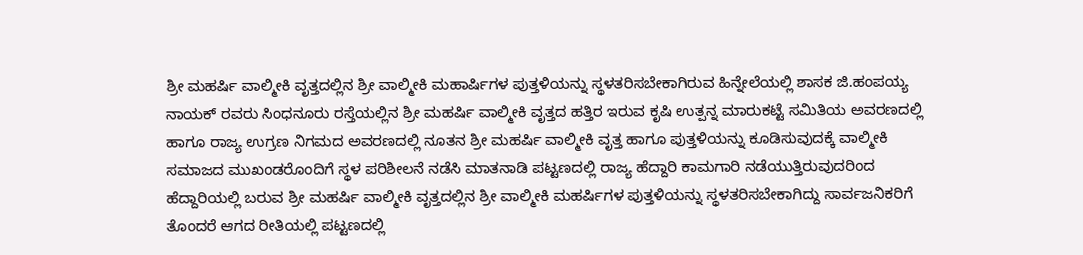ಶ್ರೀ ಮಹರ್ಷಿ ವಾಲ್ಮೀಕಿ ವೃತ್ತದಲ್ಲಿನ ಶ್ರೀ ವಾಲ್ಮೀಕಿ ಮಹಾರ್ಷಿಗಳ ಪುತ್ತಳಿಯನ್ನು ಸ್ಥಳತರಿಸಬೇಕಾಗಿರುವ ಹಿನ್ನೇಲೆಯಲ್ಲಿ ಶಾಸಕ ಜಿ.ಹಂಪಯ್ಯ ನಾಯಕ್ ರವರು ಸಿಂಧನೂರು ರಸ್ತೆಯಲ್ಲಿನ ಶ್ರೀ ಮಹರ್ಷಿ ವಾಲ್ಮೀಕಿ ವೃತ್ತದ ಹತ್ತಿರ ಇರುವ ಕೃಷಿ ಉತ್ಪನ್ನ ಮಾರುಕಟ್ಟೆ ಸಮಿತಿಯ ಅವರಣದಲ್ಲಿ ಹಾಗೂ ರಾಜ್ಯ ಉಗ್ರಣ ನಿಗಮದ ಅವರಣದಲ್ಲಿ ನೂತನ ಶ್ರೀ ಮಹರ್ಷಿ ವಾಲ್ಮೀಕಿ ವೃತ್ತ ಹಾಗೂ ಪುತ್ತಳಿಯನ್ನು ಕೂಡಿಸುವುದಕ್ಕೆ ವಾಲ್ಮೀಕಿ ಸಮಾಜದ ಮುಖಂಡರೊಂದಿಗೆ ಸ್ಥಳ ಪರಿಶೀಲನೆ ನಡೆಸಿ ಮಾತನಾಡಿ ಪಟ್ಟಣದಲ್ಲಿ ರಾಜ್ಯ ಹೆದ್ದಾರಿ ಕಾಮಗಾರಿ ನಡೆಯುತ್ತಿರುವುದರಿಂದ ಹೆದ್ದಾರಿಯಲ್ಲಿ ಬರುವ ಶ್ರೀ ಮಹರ್ಷಿ ವಾಲ್ಮೀಕಿ ವೃತ್ತದಲ್ಲಿನ ಶ್ರೀ ವಾಲ್ಮೀಕಿ ಮಹರ್ಷಿಗಳ ಪುತ್ತಳಿಯನ್ನು ಸ್ಥಳತರಿಸಬೇಕಾಗಿದ್ದು ಸಾರ್ವಜನಿಕರಿಗೆ ತೊಂದರೆ ಆಗದ ರೀತಿಯಲ್ಲಿ ಪಟ್ಟಣದಲ್ಲಿ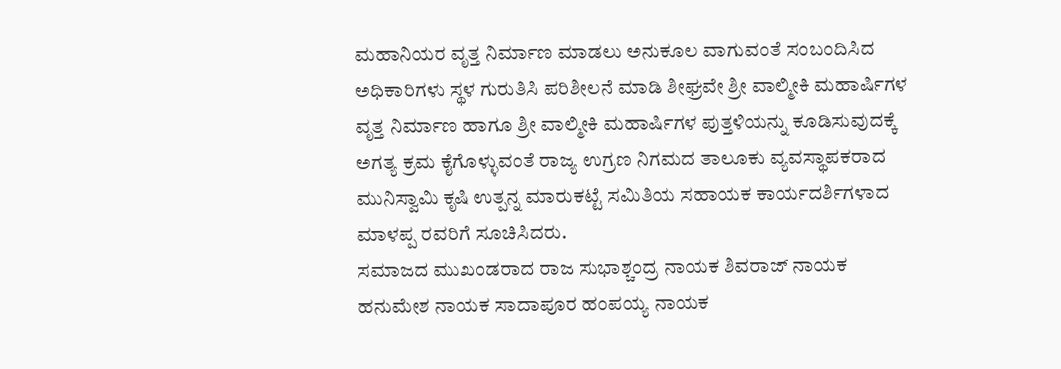ಮಹಾನಿಯರ ವೃತ್ತ ನಿರ್ಮಾಣ ಮಾಡಲು ಅನುಕೂಲ ವಾಗುವಂತೆ ಸಂಬಂದಿಸಿದ ಅಧಿಕಾರಿಗಳು ಸ್ಥಳ ಗುರುತಿಸಿ ಪರಿಶೀಲನೆ ಮಾಡಿ ಶೀಘ್ರವೇ ಶ್ರೀ ವಾಲ್ಮೀಕಿ ಮಹಾರ್ಷಿಗಳ ವೃತ್ತ ನಿರ್ಮಾಣ ಹಾಗೂ ಶ್ರೀ ವಾಲ್ಮೀಕಿ ಮಹಾರ್ಷಿಗಳ ಪುತ್ತಳಿಯನ್ನು ಕೂಡಿಸುವುದಕ್ಕೆ ಅಗತ್ಯ ಕ್ರಮ ಕೈಗೊಳ್ಳುವಂತೆ ರಾಜ್ಯ ಉಗ್ರಣ ನಿಗಮದ ತಾಲೂಕು ವ್ಯವಸ್ಥಾಪಕರಾದ ಮುನಿಸ್ವಾಮಿ ಕೃಷಿ ಉತ್ಪನ್ನ ಮಾರುಕಟ್ಟೆ ಸಮಿತಿಯ ಸಹಾಯಕ ಕಾರ್ಯದರ್ಶಿಗಳಾದ ಮಾಳಪ್ಪ ರವರಿಗೆ ಸೂಚಿಸಿದರು.
ಸಮಾಜದ ಮುಖಂಡರಾದ ರಾಜ ಸುಭಾಶ್ಚಂದ್ರ ನಾಯಕ ಶಿವರಾಜ್ ನಾಯಕ ಹನುಮೇಶ ನಾಯಕ ಸಾದಾಪೂರ ಹಂಪಯ್ಯ ನಾಯಕ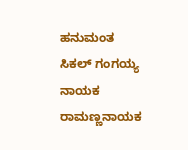ಹನುಮಂತ ಸಿಕಲ್ ಗಂಗಯ್ಯ ನಾಯಕ ರಾಮಣ್ಣನಾಯಕ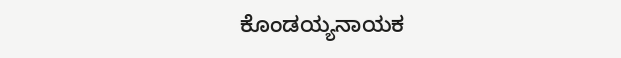ಕೊಂಡಯ್ಯನಾಯಕ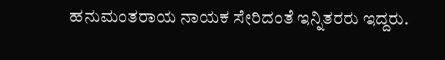ಹನುಮಂತರಾಯ ನಾಯಕ ಸೇರಿದಂತೆ ಇನ್ನಿತರರು ಇದ್ದರು.